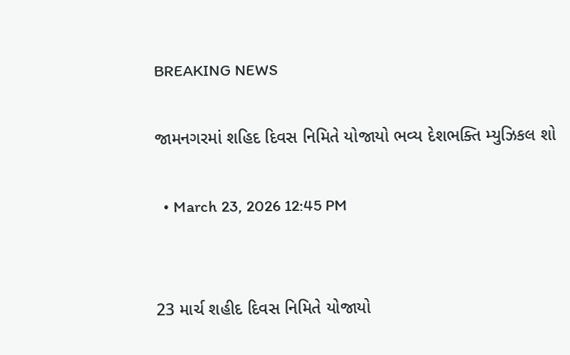BREAKING NEWS

જામનગરમાં શહિદ દિવસ નિમિતે યોજાયો ભવ્ય દેશભક્તિ મ્યુઝિકલ શો

  • March 23, 2026 12:45 PM


23 માર્ચ શહીદ દિવસ નિમિતે યોજાયો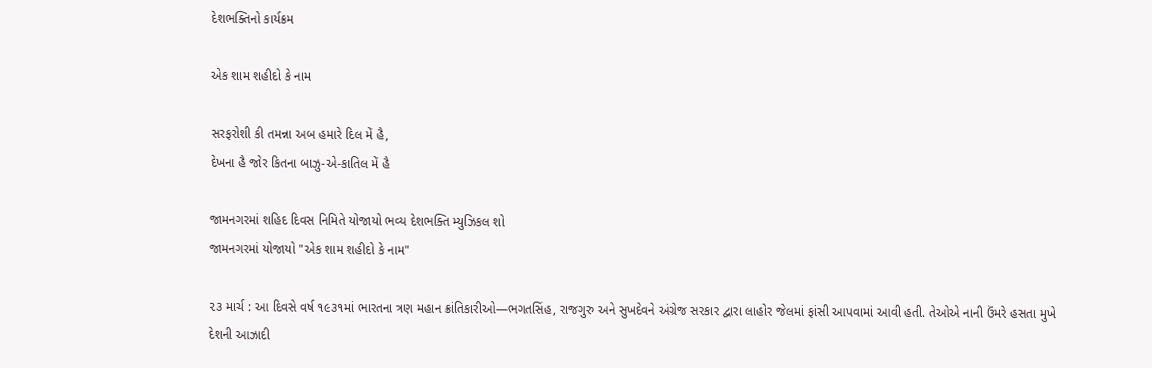દેશભક્તિનો કાર્યક્રમ

એક શામ શહીદો કે નામ

સરફરોશી કી તમન્ના અબ હમારે દિલ મેં હૈ,
દેખના હૈ જોર કિતના બાઝુ-એ-કાતિલ મેં હૈ

જામનગરમાં શહિદ દિવસ નિમિતે યોજાયો ભવ્ય દેશભક્તિ મ્યુઝિકલ શો
જામનગરમાં યોજાયો "એક શામ શહીદો કે નામ"

૨૩ માર્ચ : આ દિવસે વર્ષ ૧૯૩૧માં ભારતના ત્રણ મહાન ક્રાંતિકારીઓ—ભગતસિંહ, રાજગુરુ અને સુખદેવને અંગ્રેજ સરકાર દ્વારા લાહોર જેલમાં ફાંસી આપવામાં આવી હતી. તેઓએ નાની ઉંમરે હસતા મુખે દેશની આઝાદી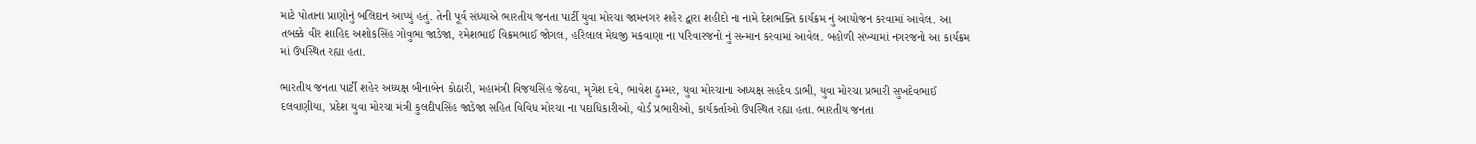માટે પોતાના પ્રાણોનું બલિદાન આપ્યું હતું. તેની પૂર્વ સંધ્યાએ ભારતીય જનતા પાર્ટી યુવા મોરચા જામનગર શહેર દ્વારા શહીદો ના નામે દેશભક્તિ કાર્યક્રમ નું આયોજન કરવામાં આવેલ. આ તબક્કે વીર શાહિદ અશોકસિંહ ગોવુભા જાડેજા, રમેશભાઈ વિક્રમભાઈ જોગલ, હરિલાલ મેઘજી મકવાણા ના પરિવારજનો નું સન્માન કરવામાં આવેલ. બહોળી સંખ્યામાં નગરજનો આ કાર્યક્રમ માં ઉપસ્થિત રહ્યા હતા.

ભારતીય જનતા પાર્ટી શહેર અધ્યક્ષ બીનાબેન કોઠારી, મહામંત્રી વિજયસિંહ જેઠવા, મૃગેશ દવે, ભાવેશ ઠુમ્મર, યુવા મોરચાના અધ્યક્ષ સહદેવ ડાભી, યુવા મોરચા પ્રભારી સુખદેવભાઈ દલવાણીયા, પ્રદેશ યુવા મોરચા મંત્રી કુલદીપસિંહ જાડેજા સહિત વિવિધ મોરચા ના પદાધિકારીઓ, વોર્ડ પ્રભારીઓ, કાર્યકર્તાઓ ઉપસ્થિત રહ્યા હતા. ભારતીય જનતા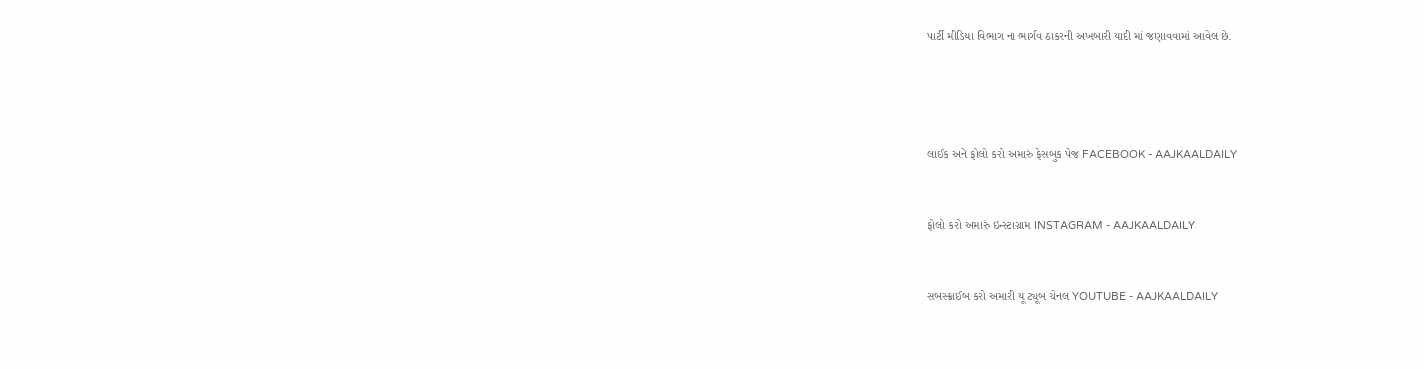પાર્ટી મીડિયા વિભાગ ના ભાર્ગવ ઠાકરની અખબારી યાદી માં જણાવવામાં આવેલ છે.




લાઈક અને ફોલો કરો અમારું ફેસબુક પેજ FACEBOOK - AAJKAALDAILY


ફોલો કરો અમારું ઇન્સ્ટાગ્રામ INSTAGRAM - AAJKAALDAILY


સબસ્ક્રાઈબ કરો અમારી યૂ ટ્યૂબ ચેનલ YOUTUBE - AAJKAALDAILY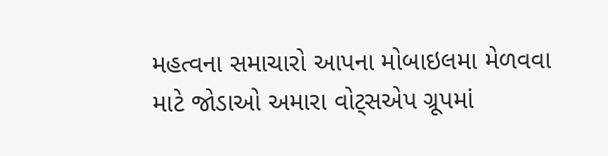મહત્વના સમાચારો આપના મોબાઇલમા મેળવવા માટે જોડાઓ અમારા વોટ્સએપ ગ્રૂપમાં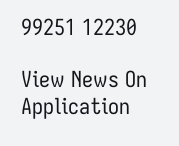99251 12230

View News On Application